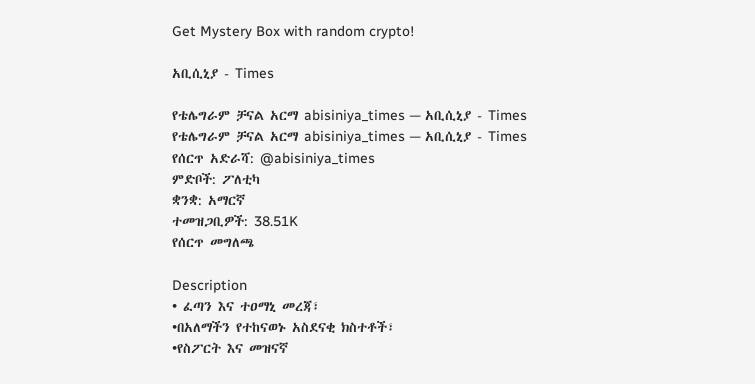Get Mystery Box with random crypto!

አቢሲኒያ - Times

የቴሌግራም ቻናል አርማ abisiniya_times — አቢሲኒያ - Times
የቴሌግራም ቻናል አርማ abisiniya_times — አቢሲኒያ - Times
የሰርጥ አድራሻ: @abisiniya_times
ምድቦች: ፖለቲካ
ቋንቋ: አማርኛ
ተመዝጋቢዎች: 38.51K
የሰርጥ መግለጫ

Description
• ፈጣን እና ተዐማኒ መረጃ፣
•በአለማችን የተከናወኑ አስደናቂ ክስተቶች፣
•የስፖርት እና መዝናኛ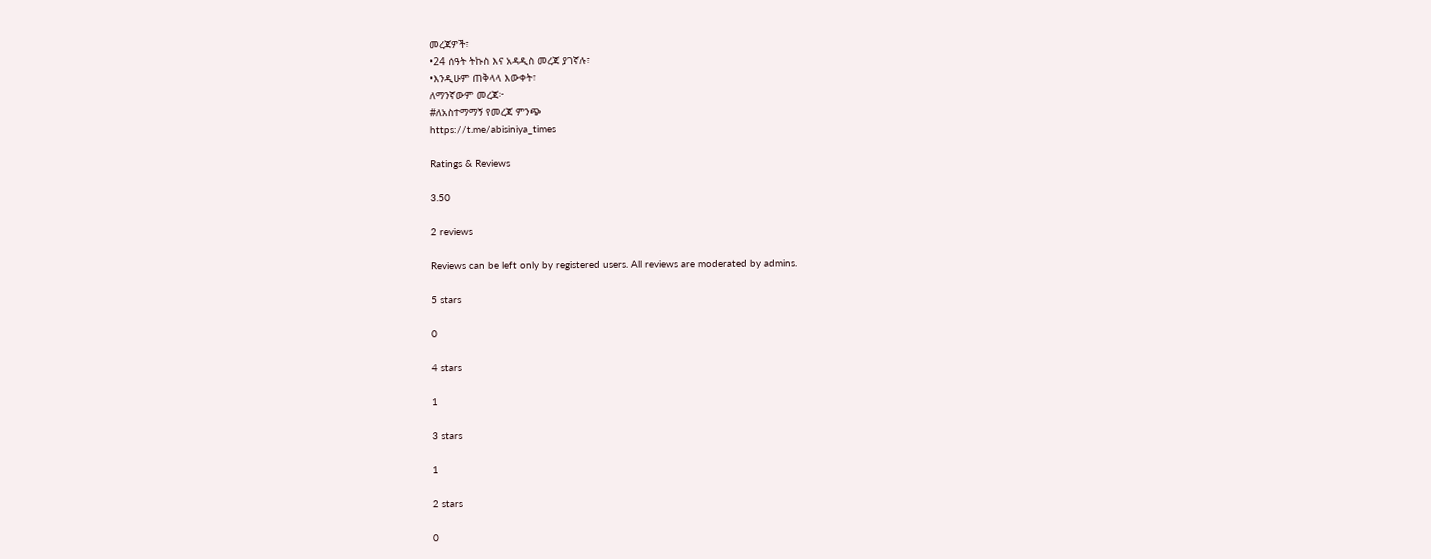መረጃዎች፣
•24 ሰዓት ትኩስ እና አዳዲስ መረጃ ያገኛሉ፣
•እንዲሁም ጠቅላላ እውቀት፣
ለማንኛውም መረጃ፦
#ለአስተማማኝ የመረጃ ምንጭ
https://t.me/abisiniya_times

Ratings & Reviews

3.50

2 reviews

Reviews can be left only by registered users. All reviews are moderated by admins.

5 stars

0

4 stars

1

3 stars

1

2 stars

0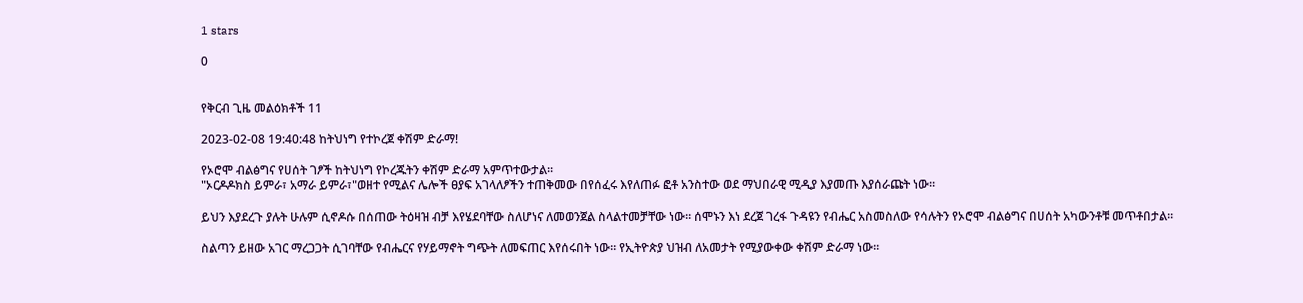1 stars

0


የቅርብ ጊዜ መልዕክቶች 11

2023-02-08 19:40:48 ከትህነግ የተኮረጀ ቀሽም ድራማ!

የኦሮሞ ብልፅግና የሀሰት ገፆች ከትህነግ የኮረጁትን ቀሽም ድራማ አምጥተውታል።
"ኦርዶዶክስ ይምራ፣ አማራ ይምራ፣"ወዘተ የሚልና ሌሎች ፀያፍ አገላለፆችን ተጠቅመው በየሰፈሩ እየለጠፉ ፎቶ አንስተው ወደ ማህበራዊ ሚዲያ እያመጡ እያሰራጩት ነው።

ይህን እያደረጉ ያሉት ሁሉም ሲኖዶሱ በሰጠው ትዕዛዝ ብቻ እየሄደባቸው ስለሆነና ለመወንጀል ስላልተመቻቸው ነው። ሰሞኑን እነ ደረጀ ገረፋ ጉዳዩን የብሔር አስመስለው የሳሉትን የኦሮሞ ብልፅግና በሀሰት አካውንቶቹ መጥቶበታል።

ስልጣን ይዘው አገር ማረጋጋት ሲገባቸው የብሔርና የሃይማኖት ግጭት ለመፍጠር እየሰሩበት ነው። የኢትዮጵያ ህዝብ ለአመታት የሚያውቀው ቀሽም ድራማ ነው።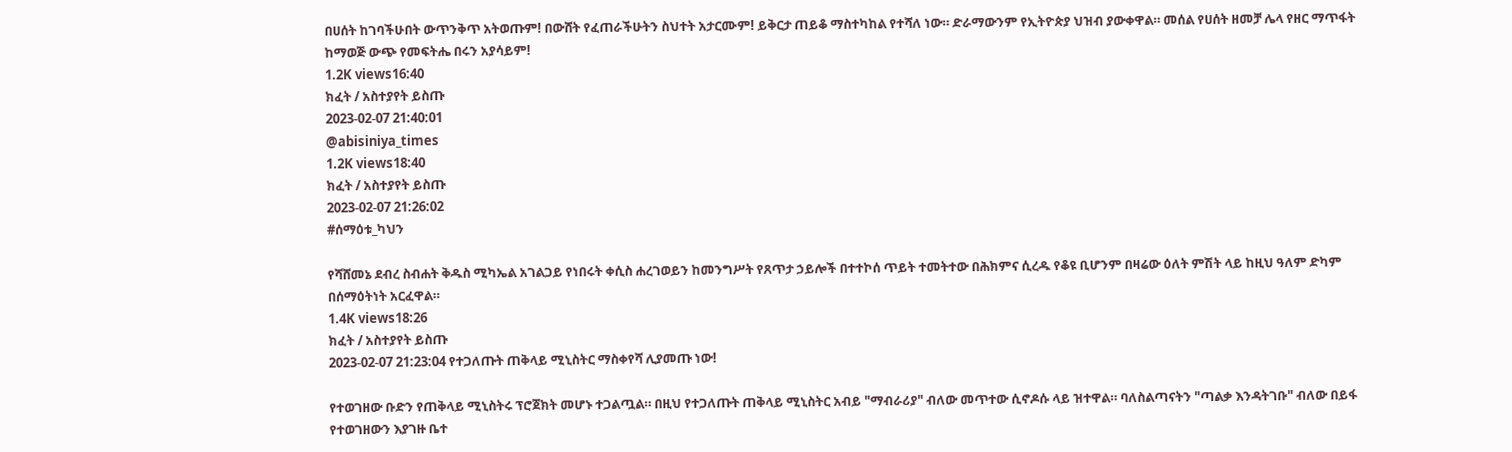በሀሰት ከገባችሁበት ውጥንቅጥ አትወጡም! በውሸት የፈጠራችሁትን ስህተት አታርሙም! ይቅርታ ጠይቆ ማስተካከል የተሻለ ነው። ድራማውንም የኢትዮጵያ ህዝብ ያውቀዋል። መሰል የሀሰት ዘመቻ ሌላ የዘር ማጥፋት ከማወጅ ውጭ የመፍትሔ በሩን አያሳይም!
1.2K views16:40
ክፈት / አስተያየት ይስጡ
2023-02-07 21:40:01
@abisiniya_times
1.2K views18:40
ክፈት / አስተያየት ይስጡ
2023-02-07 21:26:02
#ሰማዕቱ_ካህን

የሻሸመኔ ደብረ ስብሐት ቅዱስ ሚካኤል አገልጋይ የነበሩት ቀሲስ ሐረገወይን ከመንግሥት የጸጥታ ኃይሎች በተተኮሰ ጥይት ተመትተው በሕክምና ሲረዱ የቆዩ ቢሆንም በዛሬው ዕለት ምሽት ላይ ከዚህ ዓለም ድካም በሰማዕትነት አርፈዋል።
1.4K views18:26
ክፈት / አስተያየት ይስጡ
2023-02-07 21:23:04 የተጋለጡት ጠቅላይ ሚኒስትር ማስቀየሻ ሊያመጡ ነው!

የተወገዘው ቡድን የጠቅላይ ሚኒስትሩ ፕሮጀክት መሆኑ ተጋልጧል። በዚህ የተጋለጡት ጠቅላይ ሚኒስትር አብይ "ማብራሪያ" ብለው መጥተው ሲኖዶሱ ላይ ዝተዋል። ባለስልጣናትን "ጣልቃ እንዳትገቡ" ብለው በይፋ የተወገዘውን እያገዙ ቤተ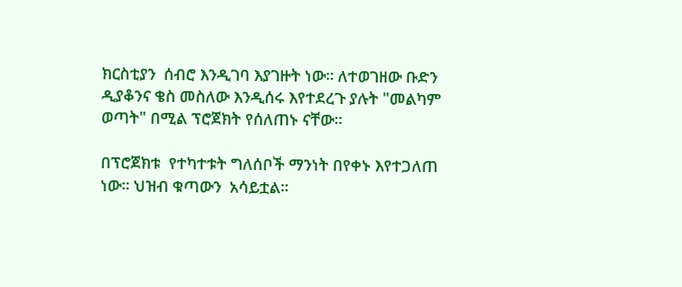ክርስቲያን  ሰብሮ እንዲገባ እያገዙት ነው። ለተወገዘው ቡድን ዲያቆንና ቄስ መስለው እንዲሰሩ እየተደረጉ ያሉት "መልካም ወጣት" በሚል ፕሮጀክት የሰለጠኑ ናቸው።

በፕሮጀክቱ  የተካተቱት ግለሰቦች ማንነት በየቀኑ እየተጋለጠ ነው። ህዝብ ቁጣውን  አሳይቷል።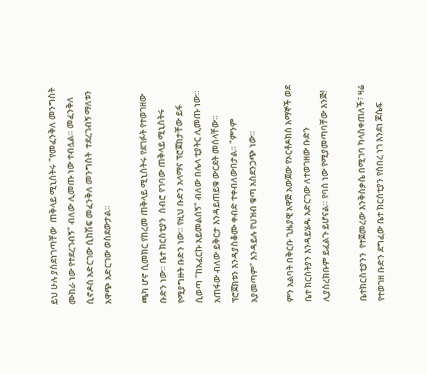ይህ ሁሉ ያስደነገጣቸው  ጠቅላይ ሚኒስትሩ "የመፈንቅለ መንግስት ሙከራ ነው የተደረገብኝ" ብለው ሊመጡ ነው ተብሏል። መፈንቅለ ሲኖዶስ አድርገው ሲከሽፍ መፈንቅለ መንግስት  ተደረገብኝ ማለቱን አዋጭ አድርገው ወስደውታል።

ጫካ ሆኖ ሲመክር የከረመ ጠቅላይ ሚኒስትሩ የደገፉት የተወገዘው ቡድን ነው። ቤተ ክርስቲያን  ሰብሮ የገባው ጠቅላይ ሚኒስትሩ የሚያግዙት ቡድን ነው። የዚህ ቡድን አላማና ፕሮጀክታቸው ይፋ ሲወጣ "ከአፈርኩ አይመልሰኝ" ብለው በሌላ ቲያትር ሊመጡ ነው። አጠፋው ብለው ይቅርታ እንዳይጠይቁ ውርደት መሰላቸው። ፕሮጀክቱን እንዳያስቆሙ ቀብድ ተቀብለውበታል። "ምንም አያመጣም" እንዳይሉ የህዝብ ቁጣ አስደንጋጭ ነው።

ምን አልባት በቅርቡ ጊዜያዊ አዋጅ አውጀው የኦርቶዶክስ አማኞች ወደ ቤተ ክርስትያን እንዳይሄዱ አድርገው ለተወገዘው ቡድን ሊያስረክቡም ይፈልጉ ይሆናል። የባሰ ነው የሚያመጣባቸው እንጅ!

ቤተክርስቲያንን  የተጀመረው እንቅስቃሴ በሚገባ ካላስቀጠለች፣ ዛሬ የተወገዘ ቡድን ደግፈው ቤተ ክርሰቲያን የሰበረ ነገ እንደነ ጆሴፍ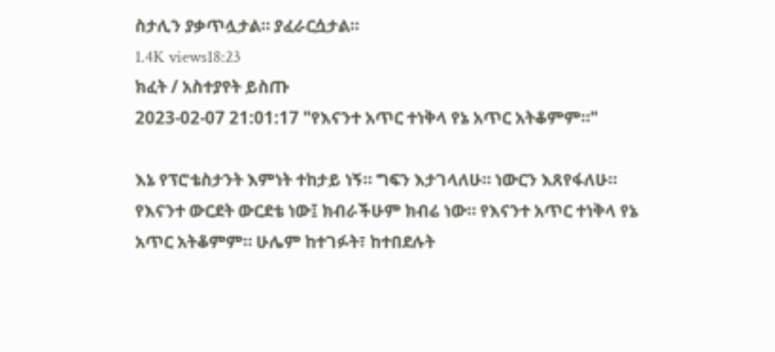ስታሊን ያቃጥሏታል። ያፈራርሷታል።
1.4K views18:23
ክፈት / አስተያየት ይስጡ
2023-02-07 21:01:17 "የእናንተ አጥር ተነቅላ የኔ አጥር አትቆምም።"

እኔ የፕሮቴስታንት እምነት ተከታይ ነኝ። ግፍን እታገላለሁ። ነውርን እጸየፋለሁ። የእናንተ ውርደት ውርደቴ ነው፤ ክብራችሁም ክብሬ ነው። የእናንተ አጥር ተነቅላ የኔ አጥር አትቆምም። ሁሌም ከተገፉት፣ ከተበደሉት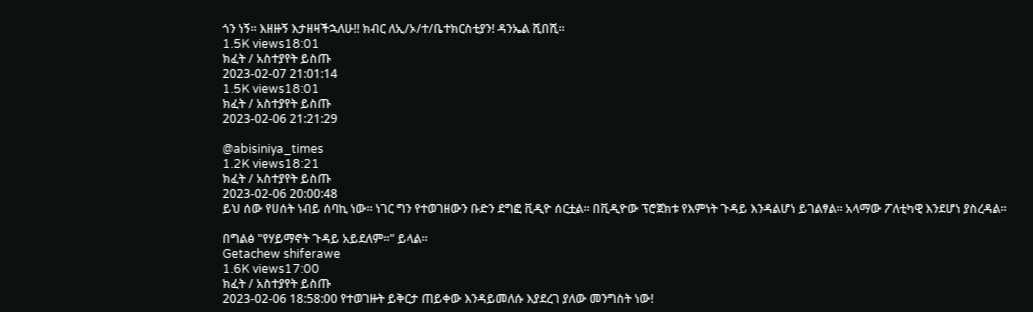ጎን ነኝ። እዘዙኝ እታዘዛችኋለሁ!! ክብር ለኢ/ኦ/ተ/ቤተክርስቲያን! ዳንኤል ሺበሺ።
1.5K views18:01
ክፈት / አስተያየት ይስጡ
2023-02-07 21:01:14
1.5K views18:01
ክፈት / አስተያየት ይስጡ
2023-02-06 21:21:29

@abisiniya_times
1.2K views18:21
ክፈት / አስተያየት ይስጡ
2023-02-06 20:00:48
ይህ ሰው የሀሰት ነብይ ሰባኪ ነው። ነገር ግን የተወገዘውን ቡድን ደግፎ ቪዲዮ ሰርቷል። በቪዲዮው ፕሮጀክቱ የእምነት ጉዳይ እንዳልሆነ ይገልፃል። አላማው ፖለቲካዊ እንደሆነ ያስረዳል።

በግልፅ "የሃይማኖት ጉዳይ አይደለም።" ይላል።
Getachew shiferawe
1.6K views17:00
ክፈት / አስተያየት ይስጡ
2023-02-06 18:58:00 የተወገዙት ይቅርታ ጠይቀው እንዳይመለሱ እያደረገ ያለው መንግስት ነው!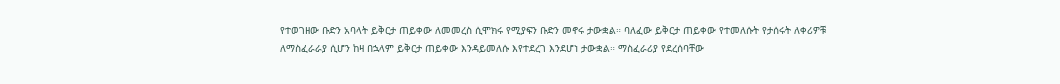የተወገዘው ቡድን አባላት ይቅርታ ጠይቀው ለመመረስ ሲሞክሩ የሚያፍን ቡድን መኖሩ ታውቋል። ባለፈው ይቅርታ ጠይቀው የተመለሱት የታሰሩት ለቀሪዎቹ ለማስፈራራያ ሲሆን ከዛ በኋላም ይቅርታ ጠይቀው እንዳይመለሱ እየተደረገ እንደሆነ ታውቋል። ማስፈራሪያ የደረሰባቸው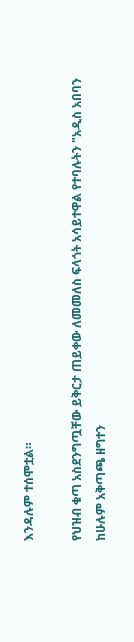እንዳሉም ተሰሞቷል።

የህዝብ ቁጣ አስደንግጧቸው ይቅርታ ጠይቀው ለመመለስ ፍላጎት አሳይተዋል የተባሉትን "አዲስ አበባን ከሁሉም አቅጣጫ ዘግተን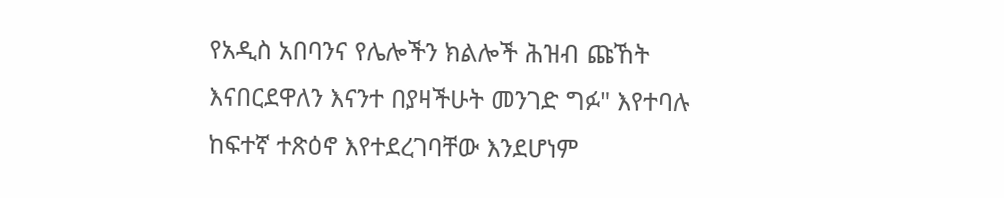የአዲስ አበባንና የሌሎችን ክልሎች ሕዝብ ጩኸት እናበርደዋለን እናንተ በያዛችሁት መንገድ ግፉ" እየተባሉ ከፍተኛ ተጽዕኖ እየተደረገባቸው እንደሆነም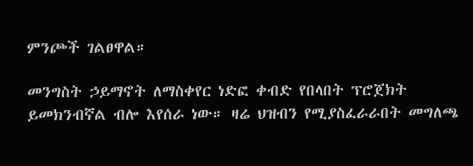ምንጮች ገልፀዋል።

መንግስት ኃይማኖት ለማስቀየር ነድፎ ቀብድ የበላበት ፕሮጀክት ይመክንብኛል ብሎ እየሰራ ነው። ዛሬ ህዝብን የሚያስፈራራበት መግለጫ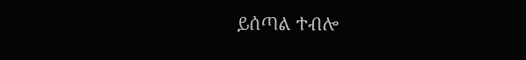ይሰጣል ተብሎ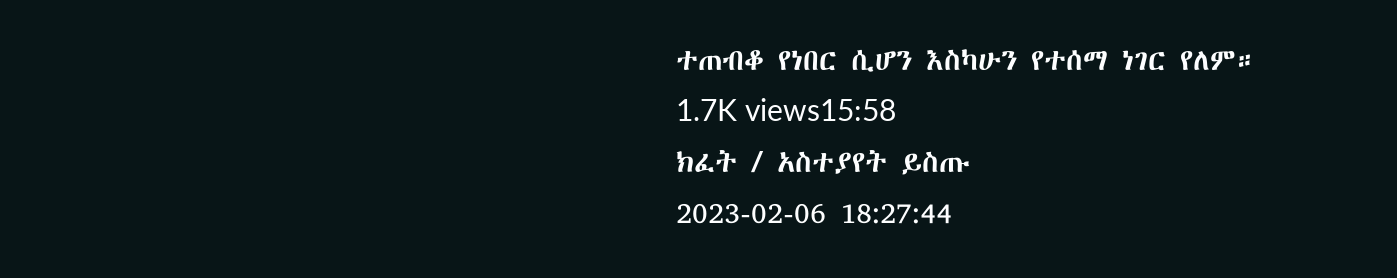ተጠብቆ የነበር ሲሆን እስካሁን የተሰማ ነገር የለም።
1.7K views15:58
ክፈት / አስተያየት ይስጡ
2023-02-06 18:27:44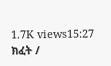1.7K views15:27
ክፈት /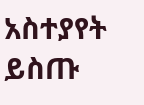አስተያየት ይስጡ